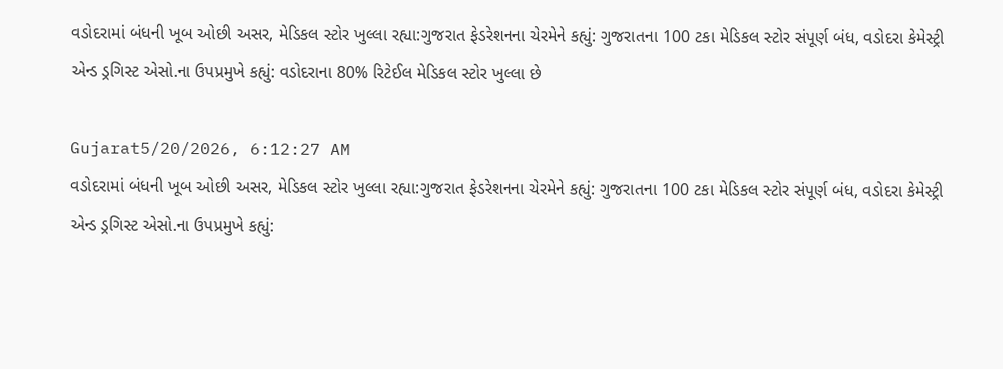વડોદરામાં બંધની ખૂબ ઓછી અસર, મેડિકલ સ્ટોર ખુલ્લા રહ્યા:ગુજરાત ફેડરેશનના ચેરમેને કહ્યું: ગુજરાતના 100 ટકા મેડિકલ સ્ટોર સંપૂર્ણ બંધ, વડોદરા કેમેસ્ટ્રી એન્ડ ડ્રગિસ્ટ એસો.ના ઉપપ્રમુખે કહ્યું: વડોદરાના 80% રિટેઈલ મેડિકલ સ્ટોર ખુલ્લા છે

Gujarat5/20/2026, 6:12:27 AM
વડોદરામાં બંધની ખૂબ ઓછી અસર, મેડિકલ સ્ટોર ખુલ્લા રહ્યા:ગુજરાત ફેડરેશનના ચેરમેને કહ્યું: ગુજરાતના 100 ટકા મેડિકલ સ્ટોર સંપૂર્ણ બંધ, વડોદરા કેમેસ્ટ્રી એન્ડ ડ્રગિસ્ટ એસો.ના ઉપપ્રમુખે કહ્યું: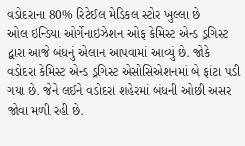વડોદરાના 80% રિટેઈલ મેડિકલ સ્ટોર ખુલ્લા છે
ઓલ ઇન્ડિયા ઓર્ગેનાઇઝેશન ઓફ કેમિસ્ટ એન્ડ ડ્રગિસ્ટ દ્વારા આજે બંધનું એલાન આપવામાં આવ્યું છે. જોકે વડોદરા કેમિસ્ટ એન્ડ ડ્રગિસ્ટ એસોસિએશનમાં બે ફાંટા પડી ગયા છે. જેને લઈને વડોદરા શહેરમાં બંધની ઓછી અસર જોવા મળી રહી છે.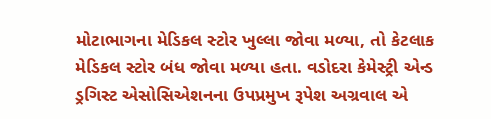મોટાભાગના મેડિકલ સ્ટોર ખુલ્લા જોવા મળ્યા, તો કેટલાક મેડિકલ સ્ટોર બંધ જોવા મળ્યા હતા. વડોદરા કેમેસ્ટ્રી એન્ડ ડ્રગિસ્ટ એસોસિએશનના ઉપપ્રમુખ રૂપેશ અગ્રવાલ એ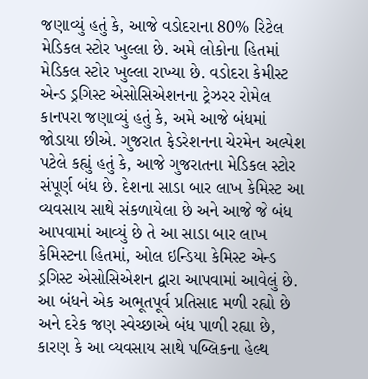જણાવ્યું હતું કે, આજે વડોદરાના 80% રિટેલ મેડિકલ સ્ટોર ખુલ્લા છે. અમે લોકોના હિતમાં મેડિકલ સ્ટોર ખુલ્લા રાખ્યા છે. વડોદરા કેમીસ્ટ એન્ડ ડ્રગિસ્ટ એસોસિએશનના ટ્રેઝરર રોમેલ કાનપરા જણાવ્યું હતું કે, અમે આજે બંધમાં જોડાયા છીએ. ગુજરાત ફેડરેશનના ચેરમેન અલ્પેશ પટેલે કહ્યું હતું કે, આજે ગુજરાતના મેડિકલ સ્ટોર સંપૂર્ણ બંધ છે. દેશના સાડા બાર લાખ કેમિસ્ટ આ વ્યવસાય સાથે સંકળાયેલા છે અને આજે જે બંધ આપવામાં આવ્યું છે તે આ સાડા બાર લાખ કેમિસ્ટના હિતમાં, ઓલ ઇન્ડિયા કેમિસ્ટ એન્ડ ડ્રગિસ્ટ એસોસિએશન દ્વારા આપવામાં આવેલું છે. આ બંધને એક અભૂતપૂર્વ પ્રતિસાદ મળી રહ્યો છે અને દરેક જણ સ્વેચ્છાએ બંધ પાળી રહ્યા છે, કારણ કે આ વ્યવસાય સાથે પબ્લિકના હેલ્થ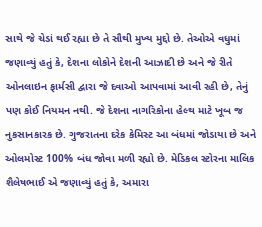સાથે જે ચેડાં થઈ રહ્યા છે તે સૌથી મુખ્ય મુદ્દો છે. તેઓએ વધુમાં જણાવ્યું હતું કે, દેશના લોકોને દેશની આઝાદી છે અને જે રીતે ઓનલાઇન ફાર્મસી દ્વારા જે દવાઓ આપવામાં આવી રહી છે, તેનું પણ કોઈ નિયમન નથી. જે દેશના નાગરિકોના હેલ્થ માટે ખૂબ જ નુકસાનકારક છે. ગુજરાતના દરેક કેમિસ્ટ આ બંધમાં જોડાયા છે અને ઓલમોસ્ટ 100% બંધ જોવા મળી રહ્યો છે. મેડિકલ સ્ટોરના માલિક શૈલેષભાઈ એ જણાવ્યું હતું કે, અમારા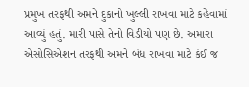પ્રમુખ તરફથી અમને દુકાનો ખુલ્લી રાખવા માટે કહેવામાં આવ્યું હતું. મારી પાસે તેનો વિડીયો પણ છે. અમારા એસોસિએશન તરફથી અમને બંધ રાખવા માટે કંઈ જ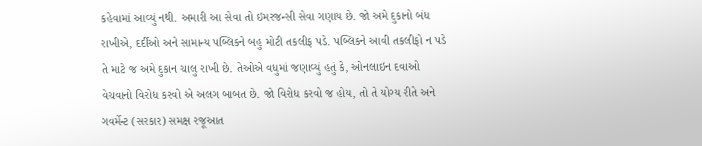કહેવામાં આવ્યું નથી. અમારી આ સેવા તો ઇમરજન્સી સેવા ગણાય છે. જો અમે દુકાનો બંધ રાખીએ, દર્દીઓ અને સામાન્ય પબ્લિકને બહુ મોટી તકલીફ પડે. પબ્લિકને આવી તકલીફો ન પડે તે માટે જ અમે દુકાન ચાલુ રાખી છે. તેઓએ વધુમાં જણાવ્યું હતું કે, ઓનલાઇન દવાઓ વેચવાનો વિરોધ કરવો એ અલગ બાબત છે. જો વિરોધ કરવો જ હોય, તો તે યોગ્ય રીતે અને ગવર્મેન્ટ (સરકાર) સમક્ષ રજૂઆત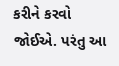કરીને કરવો જોઈએ. પરંતુ આ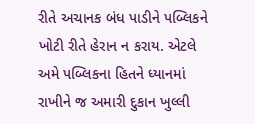રીતે અચાનક બંધ પાડીને પબ્લિકને ખોટી રીતે હેરાન ન કરાય. એટલે અમે પબ્લિકના હિતને ધ્યાનમાં રાખીને જ અમારી દુકાન ખુલ્લી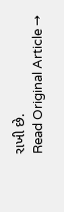રાખી છે.
Read Original Article →